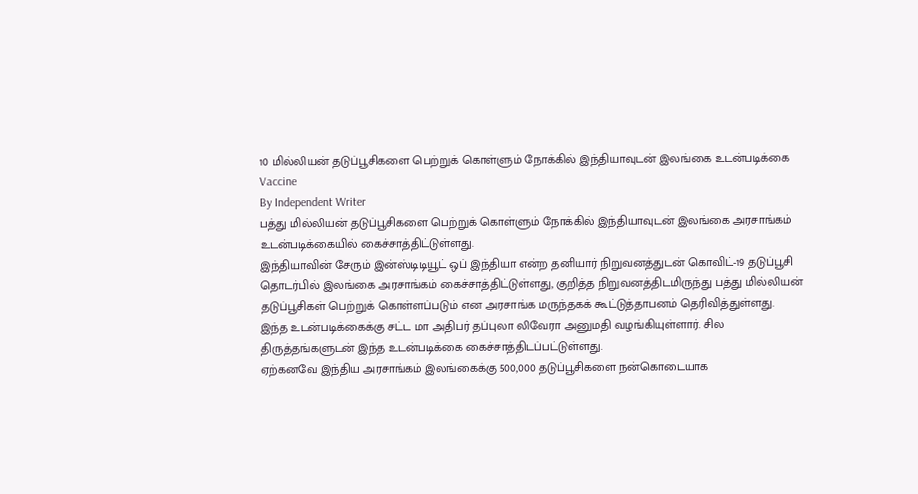10 மில்லியன் தடுப்பூசிகளை பெற்றுக் கொள்ளும் நோக்கில் இந்தியாவுடன் இலங்கை உடன்படிக்கை
Vaccine
By Independent Writer
பத்து மில்லியன் தடுப்பூசிகளை பெற்றுக் கொள்ளும் நோக்கில் இந்தியாவுடன் இலங்கை அரசாங்கம் உடன்படிக்கையில் கைச்சாத்திட்டுள்ளது.
இந்தியாவின் சேரும் இன்ஸ்டிடியூட் ஒப் இந்தியா என்ற தனியார் நிறுவனத்துடன் கொவிட்-19 தடுப்பூசி தொடர்பில் இலங்கை அரசாங்கம் கைச்சாத்திட்டுள்ளது, குறித்த நிறுவனத்திடமிருந்து பத்து மில்லியன் தடுப்பூசிகள் பெற்றுக் கொள்ளப்படும் என அரசாங்க மருந்தகக் கூட்டுத்தாபனம் தெரிவித்துள்ளது.
இந்த உடன்படிக்கைக்கு சட்ட மா அதிபர் தப்புலா லிவேரா அனுமதி வழங்கியுள்ளார். சில திருத்தங்களுடன் இந்த உடன்படிக்கை கைச்சாத்திடப்பட்டுள்ளது.
ஏற்கனவே இந்திய அரசாங்கம் இலங்கைக்கு 500,000 தடுப்பூசிகளை நன்கொடையாக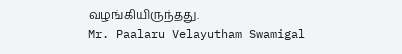வழங்கியிருந்தது.
Mr. Paalaru Velayutham Swamigal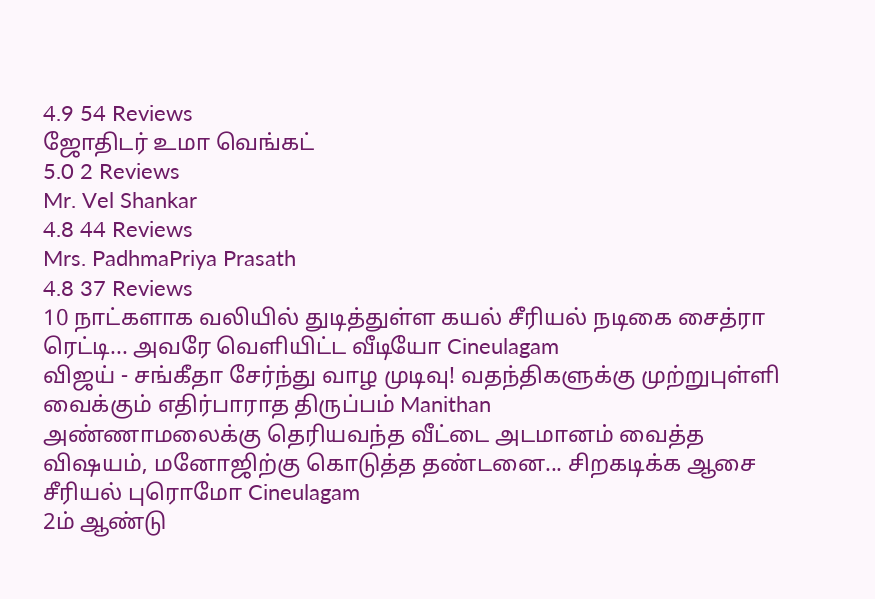4.9 54 Reviews
ஜோதிடர் உமா வெங்கட்
5.0 2 Reviews
Mr. Vel Shankar
4.8 44 Reviews
Mrs. PadhmaPriya Prasath
4.8 37 Reviews
10 நாட்களாக வலியில் துடித்துள்ள கயல் சீரியல் நடிகை சைத்ரா ரெட்டி... அவரே வெளியிட்ட வீடியோ Cineulagam
விஜய் - சங்கீதா சேர்ந்து வாழ முடிவு! வதந்திகளுக்கு முற்றுபுள்ளி வைக்கும் எதிர்பாராத திருப்பம் Manithan
அண்ணாமலைக்கு தெரியவந்த வீட்டை அடமானம் வைத்த விஷயம், மனோஜிற்கு கொடுத்த தண்டனை... சிறகடிக்க ஆசை சீரியல் புரொமோ Cineulagam
2ம் ஆண்டு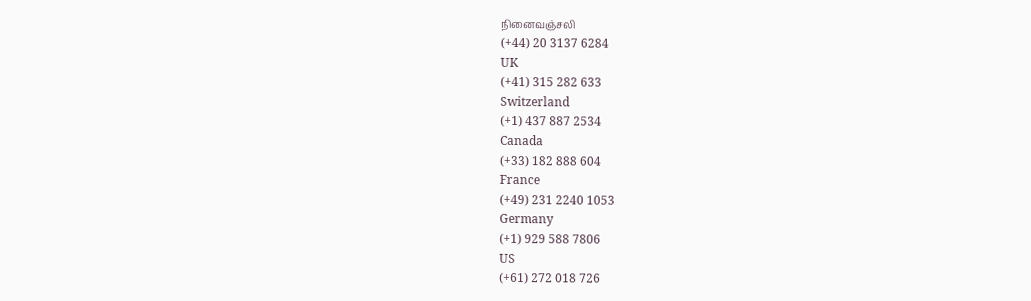நினைவஞ்சலி
(+44) 20 3137 6284
UK
(+41) 315 282 633
Switzerland
(+1) 437 887 2534
Canada
(+33) 182 888 604
France
(+49) 231 2240 1053
Germany
(+1) 929 588 7806
US
(+61) 272 018 726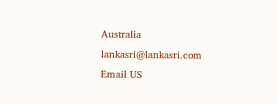Australia
lankasri@lankasri.com
Email US